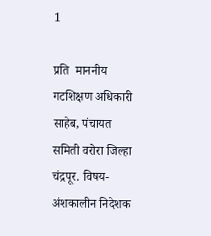1

प्रति  माननीय गटशिक्षण अधिकारी साहेब, पंचायत समिती वरोरा जिल्हा चंद्रपूर. विषय-अंशकालीन निदेशक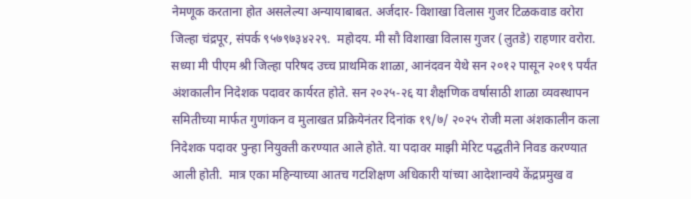नेमणूक करताना होत असलेल्या अन्यायाबाबत. अर्जदार- विशाखा विलास गुजर टिळकवाड वरोरा जिल्हा चंद्रपूर, संपर्क ९५७९७३४२२९.  महोदय. मी सौ विशाखा विलास गुजर (लुतडे) राहणार वरोरा. सध्या मी पीएम श्री जिल्हा परिषद उच्च प्राथमिक शाळा, आनंदवन येथे सन २०१२ पासून २०१९ पर्यंत अंशकालीन निदेशक पदावर कार्यरत होते. सन २०२५-२६ या शैक्षणिक वर्षासाठी शाळा व्यवस्थापन समितीच्या मार्फत गुणांकन व मुलाखत प्रक्रियेनंतर दिनांक १९/७/ २०२५ रोजी मला अंशकालीन कला निदेशक पदावर पुन्हा नियुक्ती करण्यात आले होते. या पदावर माझी मेरिट पद्धतीने निवड करण्यात आली होती.  मात्र एका महिन्याच्या आतच गटशिक्षण अधिकारी यांच्या आदेशान्वये केंद्रप्रमुख व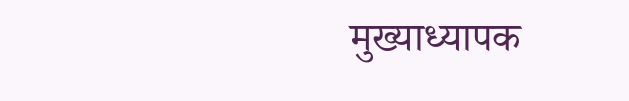मुख्याध्यापक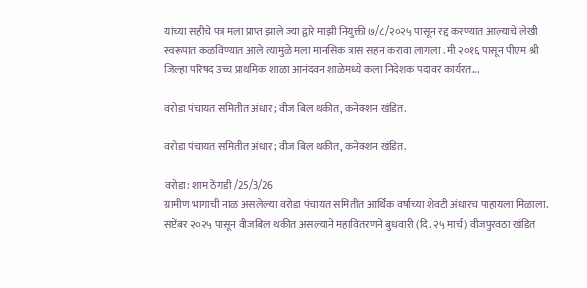यांच्या सहीचे पत्र मला प्राप्त झाले ज्या द्वारे माझी नियुक्ती ७/८/२०२५ पासून रद्द करण्यात आल्याचे लेखी स्वरूपात कळविण्यात आले त्यामुळे मला मानसिक त्रास सहन करावा लागला . मी २०१६ पासून पीएम श्री जिल्हा परिषद उच्च प्राथमिक शाळा आनंदवन शाळेमध्ये कला निदेशक पदावर कार्यरत...

वरोडा पंचायत समितीत अंधार; वीज बिल थकीत, कनेक्शन खंडित.

वरोडा पंचायत समितीत अंधार; वीज बिल थकीत, कनेक्शन खंडित.

वरोडा: शाम ठेंगडी /25/3/26
ग्रामीण भागाची नाळ असलेल्या वरोडा पंचायत समितीत आर्थिक वर्षाच्या शेवटी अंधारच पाहायला मिळाला. सप्टेंबर २०२५ पासून वीजबिल थकीत असल्याने महावितरणने बुधवारी (दि. २५ मार्च) वीजपुरवठा खंडित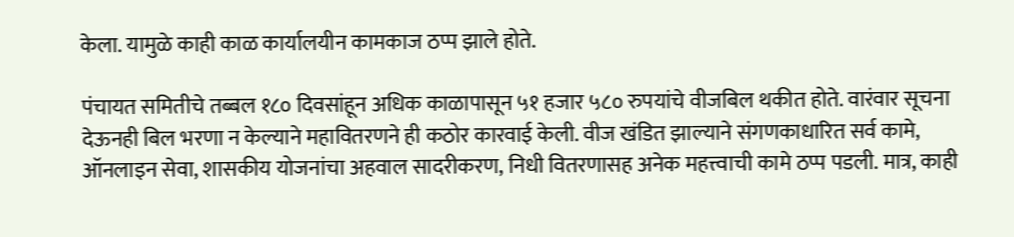केला. यामुळे काही काळ कार्यालयीन कामकाज ठप्प झाले होते.

पंचायत समितीचे तब्बल १८० दिवसांहून अधिक काळापासून ५१ हजार ५८० रुपयांचे वीजबिल थकीत होते. वारंवार सूचना देऊनही बिल भरणा न केल्याने महावितरणने ही कठोर कारवाई केली. वीज खंडित झाल्याने संगणकाधारित सर्व कामे, ऑनलाइन सेवा, शासकीय योजनांचा अहवाल सादरीकरण, निधी वितरणासह अनेक महत्त्वाची कामे ठप्प पडली. मात्र, काही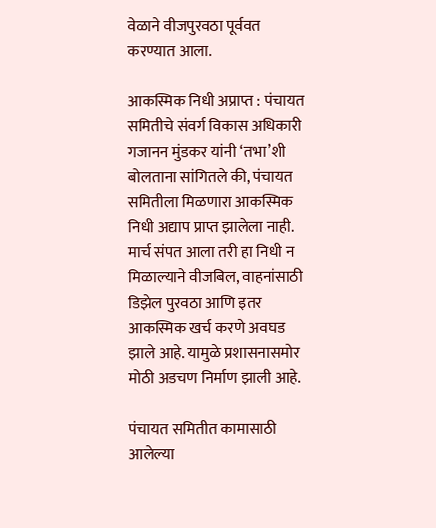वेळाने वीजपुरवठा पूर्ववत करण्यात आला.

आकस्मिक निधी अप्राप्त : पंचायत समितीचे संवर्ग विकास अधिकारी गजानन मुंडकर यांनी ‘तभा’शी बोलताना सांगितले की, पंचायत समितीला मिळणारा आकस्मिक निधी अद्याप प्राप्त झालेला नाही. मार्च संपत आला तरी हा निधी न मिळाल्याने वीजबिल, वाहनांसाठी डिझेल पुरवठा आणि इतर आकस्मिक खर्च करणे अवघड झाले आहे. यामुळे प्रशासनासमोर मोठी अडचण निर्माण झाली आहे.

पंचायत समितीत कामासाठी आलेल्या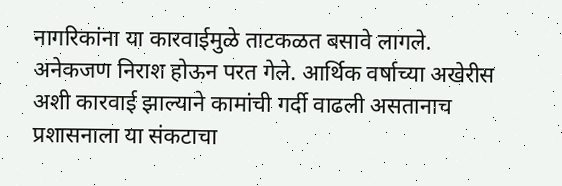नागरिकांना या कारवाईमुळे ताटकळत बसावे लागले. अनेकजण निराश होऊन परत गेले. आर्थिक वर्षाच्या अखेरीस अशी कारवाई झाल्याने कामांची गर्दी वाढली असतानाच प्रशासनाला या संकटाचा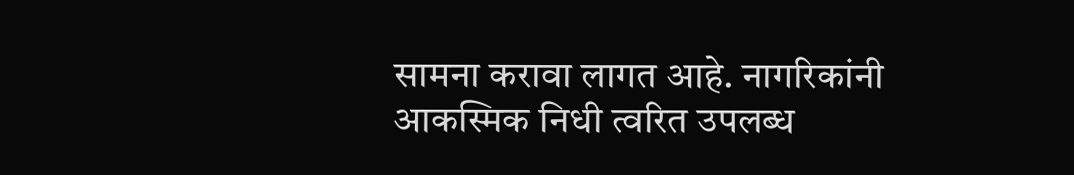सामना करावा लागत आहे. नागरिकांनी आकस्मिक निधी त्वरित उपलब्ध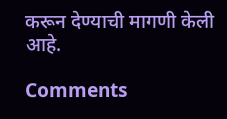करून देण्याची मागणी केली आहे.

Comments